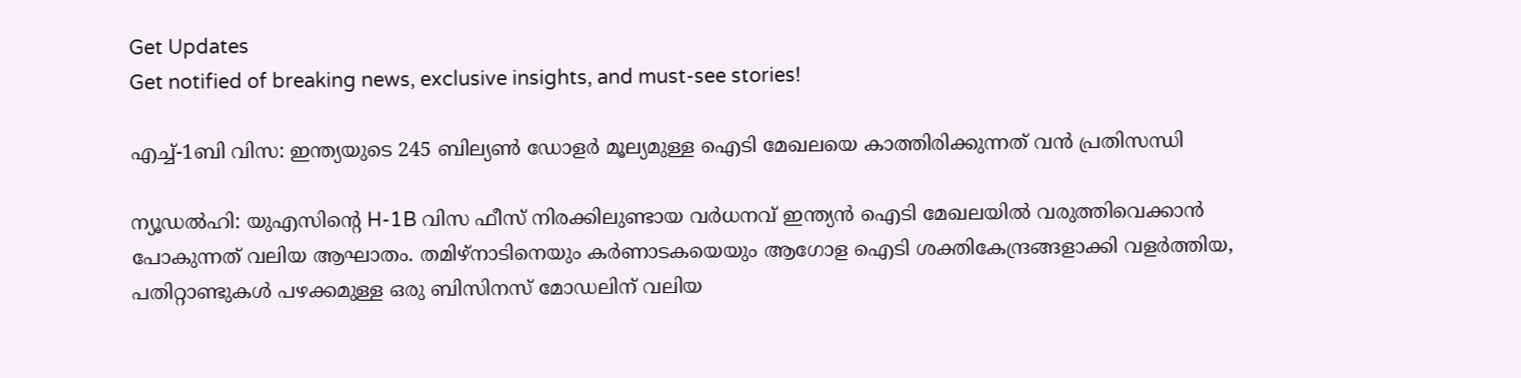Get Updates
Get notified of breaking news, exclusive insights, and must-see stories!

എച്ച്-1ബി വിസ: ഇന്ത്യയുടെ 245 ബില്യണ്‍ ഡോളര്‍ മൂല്യമുള്ള ഐടി മേഖലയെ കാത്തിരിക്കുന്നത് വന്‍ പ്രതിസന്ധി

ന്യൂഡല്‍ഹി: യുഎസിന്റെ H-1B വിസ ഫീസ് നിരക്കിലുണ്ടായ വര്‍ധനവ് ഇന്ത്യന്‍ ഐടി മേഖലയില്‍ വരുത്തിവെക്കാന്‍ പോകുന്നത് വലിയ ആഘാതം. തമിഴ്നാടിനെയും കര്‍ണാടകയെയും ആഗോള ഐടി ശക്തികേന്ദ്രങ്ങളാക്കി വളര്‍ത്തിയ, പതിറ്റാണ്ടുകള്‍ പഴക്കമുള്ള ഒരു ബിസിനസ് മോഡലിന് വലിയ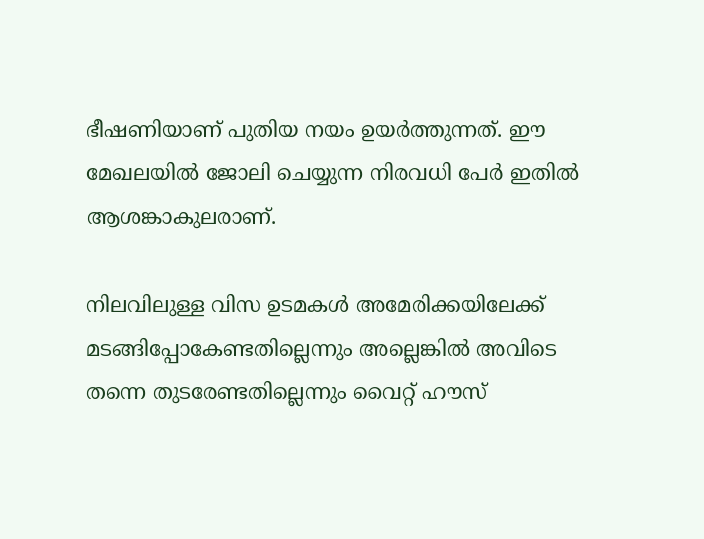ഭീഷണിയാണ് പുതിയ നയം ഉയര്‍ത്തുന്നത്. ഈ മേഖലയില്‍ ജോലി ചെയ്യുന്ന നിരവധി പേര്‍ ഇതില്‍ ആശങ്കാകുലരാണ്.

നിലവിലുള്ള വിസ ഉടമകള്‍ അമേരിക്കയിലേക്ക് മടങ്ങിപ്പോകേണ്ടതില്ലെന്നും അല്ലെങ്കില്‍ അവിടെ തന്നെ തുടരേണ്ടതില്ലെന്നും വൈറ്റ് ഹൗസ്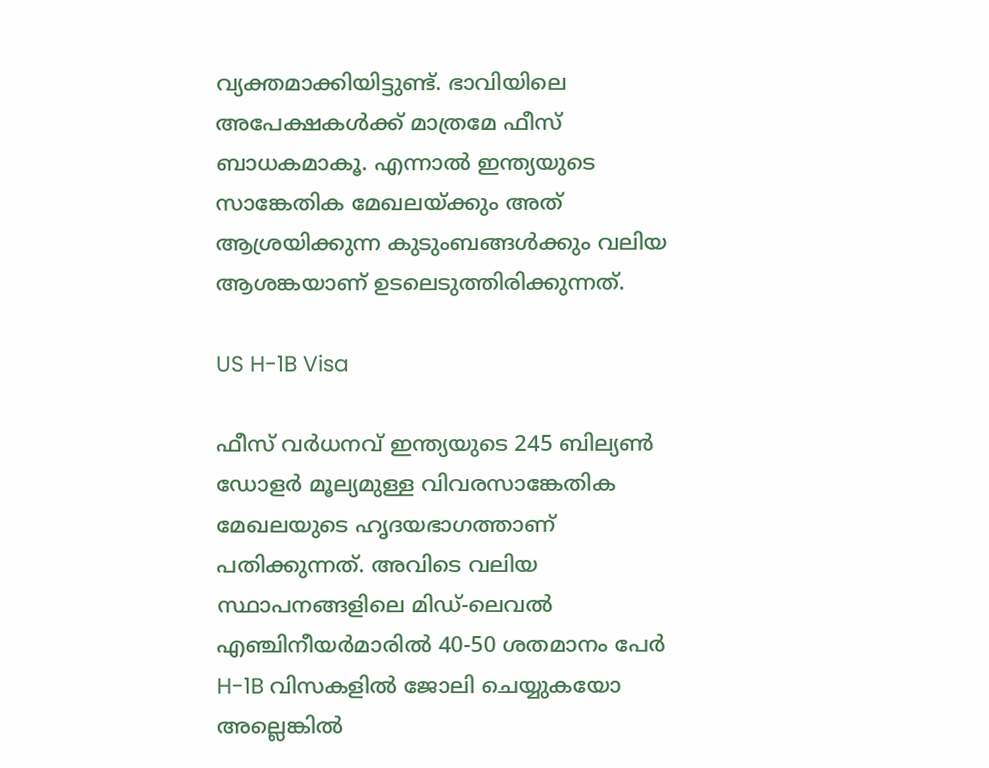വ്യക്തമാക്കിയിട്ടുണ്ട്. ഭാവിയിലെ അപേക്ഷകള്‍ക്ക് മാത്രമേ ഫീസ് ബാധകമാകൂ. എന്നാല്‍ ഇന്ത്യയുടെ സാങ്കേതിക മേഖലയ്ക്കും അത് ആശ്രയിക്കുന്ന കുടുംബങ്ങള്‍ക്കും വലിയ ആശങ്കയാണ് ഉടലെടുത്തിരിക്കുന്നത്.

US H-1B Visa

ഫീസ് വര്‍ധനവ് ഇന്ത്യയുടെ 245 ബില്യണ്‍ ഡോളര്‍ മൂല്യമുള്ള വിവരസാങ്കേതിക മേഖലയുടെ ഹൃദയഭാഗത്താണ് പതിക്കുന്നത്. അവിടെ വലിയ സ്ഥാപനങ്ങളിലെ മിഡ്-ലെവല്‍ എഞ്ചിനീയര്‍മാരില്‍ 40-50 ശതമാനം പേര്‍ H-1B വിസകളില്‍ ജോലി ചെയ്യുകയോ അല്ലെങ്കില്‍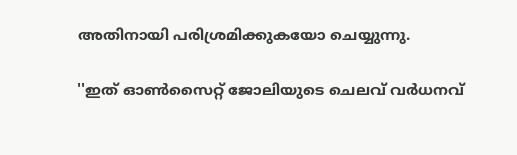അതിനായി പരിശ്രമിക്കുകയോ ചെയ്യുന്നു.

''ഇത് ഓണ്‍സൈറ്റ് ജോലിയുടെ ചെലവ് വര്‍ധനവ്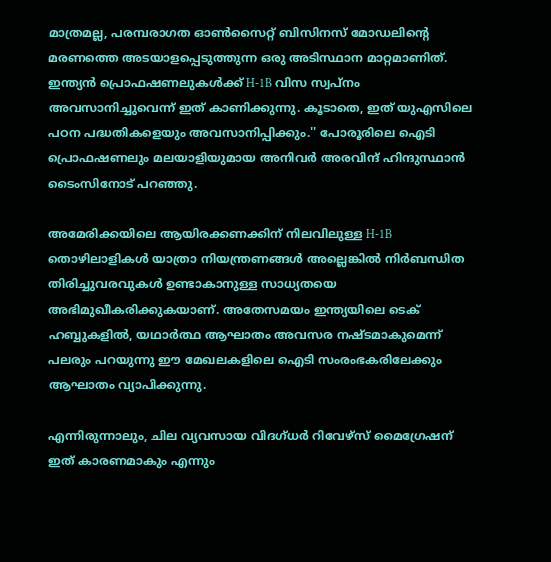മാത്രമല്ല, പരമ്പരാഗത ഓണ്‍സൈറ്റ് ബിസിനസ് മോഡലിന്റെ മരണത്തെ അടയാളപ്പെടുത്തുന്ന ഒരു അടിസ്ഥാന മാറ്റമാണിത്. ഇന്ത്യന്‍ പ്രൊഫഷണലുകള്‍ക്ക് H-1B വിസ സ്വപ്നം അവസാനിച്ചുവെന്ന് ഇത് കാണിക്കുന്നു. കൂടാതെ, ഇത് യുഎസിലെ പഠന പദ്ധതികളെയും അവസാനിപ്പിക്കും.'' പോരൂരിലെ ഐടി പ്രൊഫഷണലും മലയാളിയുമായ അനിവര്‍ അരവിന്ദ് ഹിന്ദുസ്ഥാന്‍ ടൈംസിനോട് പറഞ്ഞു.

അമേരിക്കയിലെ ആയിരക്കണക്കിന് നിലവിലുള്ള H-1B തൊഴിലാളികള്‍ യാത്രാ നിയന്ത്രണങ്ങള്‍ അല്ലെങ്കില്‍ നിര്‍ബന്ധിത തിരിച്ചുവരവുകള്‍ ഉണ്ടാകാനുള്ള സാധ്യതയെ അഭിമുഖീകരിക്കുകയാണ്. അതേസമയം ഇന്ത്യയിലെ ടെക് ഹബ്ബുകളില്‍, യഥാര്‍ത്ഥ ആഘാതം അവസര നഷ്ടമാകുമെന്ന് പലരും പറയുന്നു ഈ മേഖലകളിലെ ഐടി സംരംഭകരിലേക്കും ആഘാതം വ്യാപിക്കുന്നു.

എന്നിരുന്നാലും, ചില വ്യവസായ വിദഗ്ധര്‍ റിവേഴ്‌സ് മൈഗ്രേഷന് ഇത് കാരണമാകും എന്നും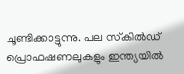ചൂണ്ടിക്കാട്ടുന്നു. പല സ്‌കില്‍ഡ് പ്രൊഫഷണലുകളും ഇന്ത്യയില്‍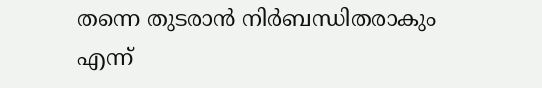തന്നെ തുടരാന്‍ നിര്‍ബന്ധിതരാകും എന്ന്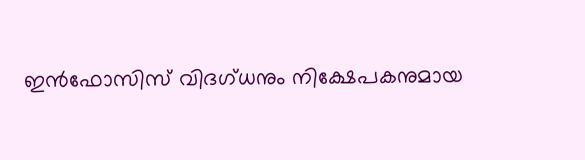ഇന്‍ഫോസിസ് വിദഗ്ധനും നിക്ഷേപകനുമായ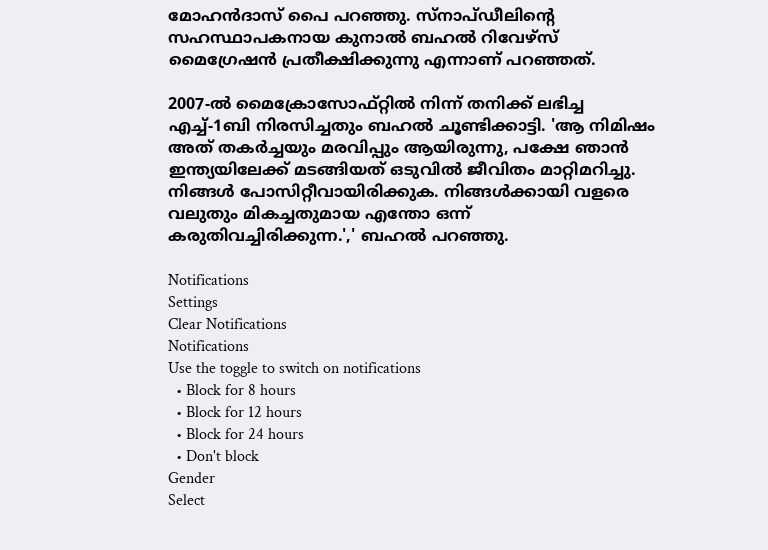മോഹന്‍ദാസ് പൈ പറഞ്ഞു. സ്‌നാപ്ഡീലിന്റെ സഹസ്ഥാപകനായ കുനാല്‍ ബഹല്‍ റിവേഴ്‌സ് മൈഗ്രേഷന്‍ പ്രതീക്ഷിക്കുന്നു എന്നാണ് പറഞ്ഞത്.

2007-ല്‍ മൈക്രോസോഫ്റ്റില്‍ നിന്ന് തനിക്ക് ലഭിച്ച എച്ച്-1ബി നിരസിച്ചതും ബഹല്‍ ചൂണ്ടിക്കാട്ടി. 'ആ നിമിഷം അത് തകര്‍ച്ചയും മരവിപ്പും ആയിരുന്നു, പക്ഷേ ഞാന്‍ ഇന്ത്യയിലേക്ക് മടങ്ങിയത് ഒടുവില്‍ ജീവിതം മാറ്റിമറിച്ചു. നിങ്ങള്‍ പോസിറ്റീവായിരിക്കുക. നിങ്ങള്‍ക്കായി വളരെ വലുതും മികച്ചതുമായ എന്തോ ഒന്ന് കരുതിവച്ചിരിക്കുന്ന.',' ബഹല്‍ പറഞ്ഞു.

Notifications
Settings
Clear Notifications
Notifications
Use the toggle to switch on notifications
  • Block for 8 hours
  • Block for 12 hours
  • Block for 24 hours
  • Don't block
Gender
Select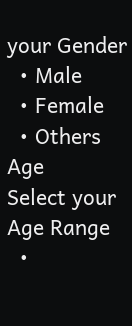your Gender
  • Male
  • Female
  • Others
Age
Select your Age Range
  •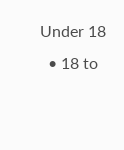Under 18
  • 18 to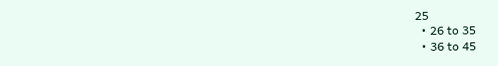25
  • 26 to 35
  • 36 to 45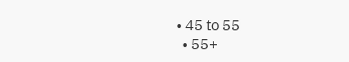• 45 to 55
  • 55+